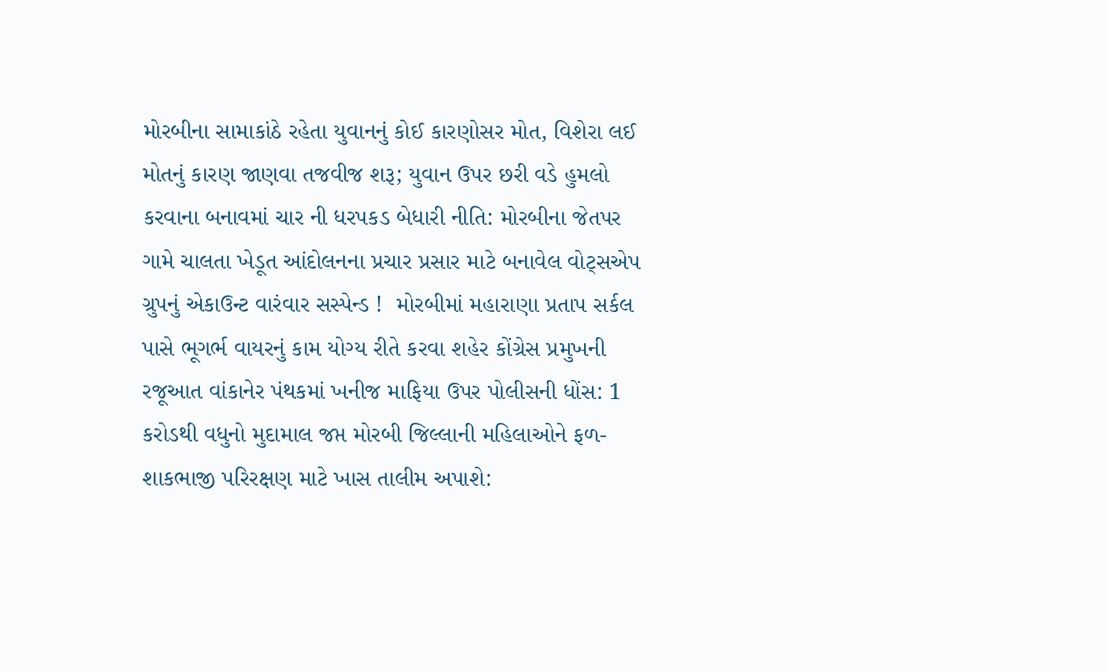મોરબીના સામાકાંઠે રહેતા યુવાનનું કોઈ કારણોસર મોત, વિશેરા લઈ મોતનું કારણ જાણવા તજવીજ શરૂ; યુવાન ઉપર છરી વડે હુમલો કરવાના બનાવમાં ચાર ની ધરપકડ બેધારી નીતિ: મોરબીના જેતપર ગામે ચાલતા ખેડૂત આંદોલનના પ્રચાર પ્રસાર માટે બનાવેલ વોટ્સએપ ગ્રુપનું એકાઉન્ટ વારંવાર સસ્પેન્ડ !  મોરબીમાં મહારાણા પ્રતાપ સર્કલ પાસે ભૂગર્ભ વાયરનું કામ યોગ્ય રીતે કરવા શહેર કોંગ્રેસ પ્રમુખની રજૂઆત વાંકાનેર પંથકમાં ખનીજ માફિયા ઉપર પોલીસની ધોંસ: 1 કરોડથી વધુનો મુદામાલ જપ્ત મોરબી જિલ્લાની મહિલાઓને ફળ-શાકભાજી પરિરક્ષણ માટે ખાસ તાલીમ અપાશે: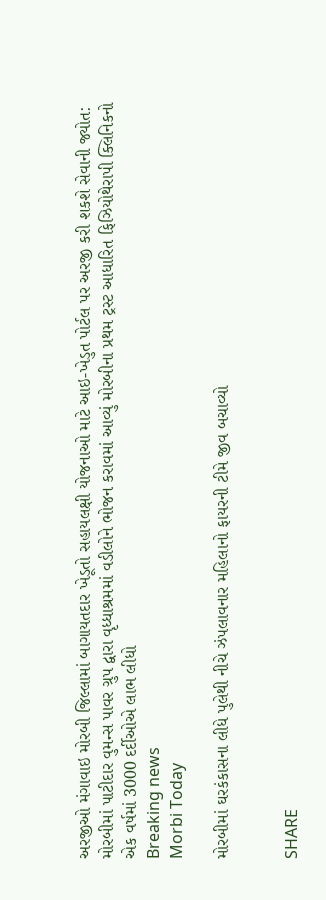અરજીઓ મંગાવાઇ મોરબી જિલ્લામાં બાગાયતદાર ખેડૂતો સહાયલક્ષી યોજનાઓ માટે આઇ-ખેડુત પોર્ટલ પર અરજી કરી શકશે સેવાની જ્યોત: મોરબીમાં પાટીદાર વુમન્સ પાવર ગ્રુપ દ્વારા વૃધ્ધાશ્રમમાં વડીલોને ભોજન કરાવમાં આવ્યું મોરબીના પ્રથમ ટ્રસ્ટ આધારિત ફિઝિયોથેરાપી ક્લિનિકનો એક વર્ષમાં 3000 દર્દીઓએ લાભ લીધો
Breaking news
Morbi Today

મોરબીમાં ઘરકંકાસના લીધે પુલેથી નીચે ઝંપલાવનાર મહિલાનો ફાયરની ટીમે જીવ બચાવ્યો


SHARE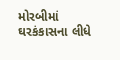મોરબીમાં ઘરકંકાસના લીધે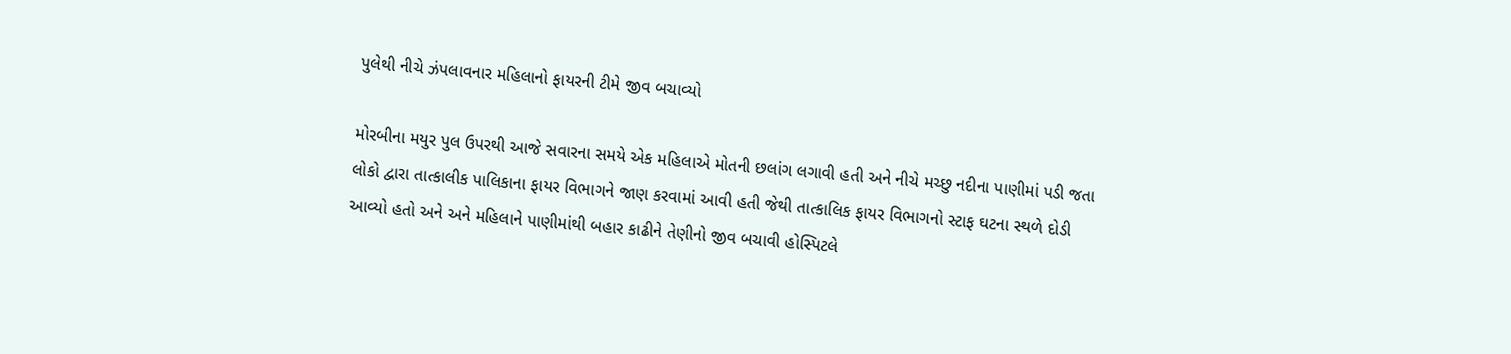પુલેથી નીચે ઝંપલાવનાર મહિલાનો ફાયરની ટીમે જીવ બચાવ્યો

મોરબીના મયુર પુલ ઉપરથી આજે સવારના સમયે એક મહિલાએ મોતની છલાંગ લગાવી હતી અને નીચે મચ્છુ નદીના પાણીમાં પડી જતા લોકો દ્વારા તાત્કાલીક પાલિકાના ફાયર વિભાગને જાણ કરવામાં આવી હતી જેથી તાત્કાલિક ફાયર વિભાગનો સ્ટાફ ઘટના સ્થળે દોડી આવ્યો હતો અને અને મહિલાને પાણીમાંથી બહાર કાઢીને તેણીનો જીવ બચાવી હોસ્પિટલે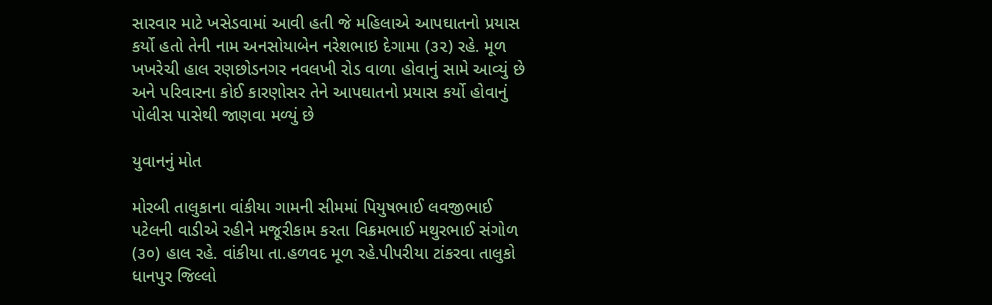સારવાર માટે ખસેડવામાં આવી હતી જે મહિલાએ આપઘાતનો પ્રયાસ કર્યો હતો તેની નામ અનસોયાબેન નરેશભાઇ દેગામા (૩૨) રહે. મૂળ ખખરેચી હાલ રણછોડનગર નવલખી રોડ વાળા હોવાનું સામે આવ્યું છે અને પરિવારના કોઈ કારણોસર તેને આપઘાતનો પ્રયાસ કર્યો હોવાનું પોલીસ પાસેથી જાણવા મળ્યું છે

યુવાનનું મોત

મોરબી તાલુકાના વાંકીયા ગામની સીમમાં પિયુષભાઈ લવજીભાઈ પટેલની વાડીએ રહીને મજૂરીકામ કરતા વિક્રમભાઈ મથુરભાઈ સંગોળ (૩૦) હાલ રહે. વાંકીયા તા.હળવદ મૂળ રહે.પીપરીયા ટાંકરવા તાલુકો ધાનપુર જિલ્લો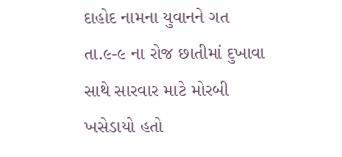દાહોદ નામના યુવાનને ગત તા.૯-૯ ના રોજ છાતીમાં દુખાવા સાથે સારવાર માટે મોરબી ખસેડાયો હતો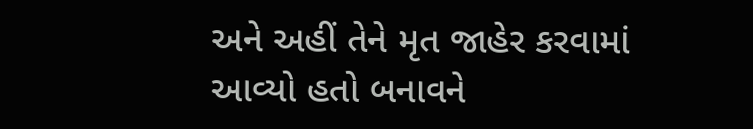અને અહીં તેને મૃત જાહેર કરવામાં આવ્યો હતો બનાવને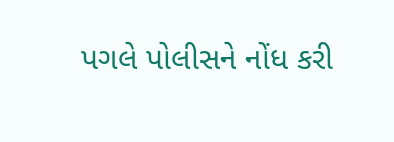પગલે પોલીસને નોંધ કરી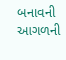બનાવની આગળની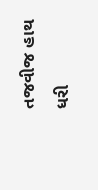તજવીજ હાથ ધરી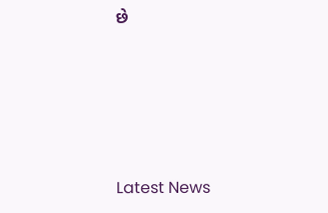છે






Latest News